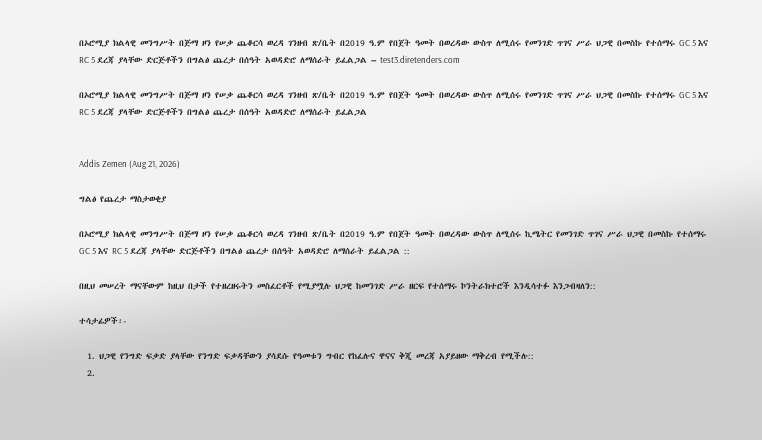በኦሮሚያ ክልላዊ መንግሥት በጅማ ዞን የሠቃ ጨቆርሳ ወረዳ ገንዘብ ጽ/ቤት በ2019 ዓ.ም የበጀት ዓመት በወረዳው ውስጥ ለሚሰሩ የመንገድ ጥገና ሥራ ህጋዊ በመስኩ የተሰማሩ GC 5 እና RC 5 ደረጃ ያላቸው ድርጅቶችን በግልፅ ጨረታ በሰዓት አወዳድሮ ለማሰራት ይፈልጋል – test3.diretenders.com

በኦሮሚያ ክልላዊ መንግሥት በጅማ ዞን የሠቃ ጨቆርሳ ወረዳ ገንዘብ ጽ/ቤት በ2019 ዓ.ም የበጀት ዓመት በወረዳው ውስጥ ለሚሰሩ የመንገድ ጥገና ሥራ ህጋዊ በመስኩ የተሰማሩ GC 5 እና RC 5 ደረጃ ያላቸው ድርጅቶችን በግልፅ ጨረታ በሰዓት አወዳድሮ ለማሰራት ይፈልጋል


Addis Zemen (Aug 21, 2026)

ግልፅ የጨረታ ማስታወቂያ

በኦሮሚያ ክልላዊ መንግሥት በጅማ ዞን የሠቃ ጨቆርሳ ወረዳ ገንዘብ ጽ/ቤት በ2019 ዓ.ም የበጀት ዓመት በወረዳው ውስጥ ለሚሰሩ ኪሜትር የመንገድ ጥገና ሥራ ህጋዊ በመስኩ የተሰማሩ GC 5 እና RC 5 ደረጃ ያላቸው ድርጅቶችን በግልፅ ጨረታ በሰዓት አወዳድሮ ለማሰራት ይፈልጋል ::

በዚህ መሠረት ማናቸውም ከዚህ በታች የተዘረዘሩትን መስፈርቶች የሚያሟሉ ህጋዊ ከመንገድ ሥራ ዘርፍ የተሰማሩ ኮንትራክተሮች እንዲሳተፉ እንጋብዛለን::

ተሳታፊዎች፡-

  1. ህጋዊ የንግድ ፍቃድ ያላቸው የንግድ ፍቃዳቸውን ያሳደሱ የዓመቱን ግብር የከፈሉና ዋናና ቅጂ መረጃ አያይዘው ማቅረብ የሚችሉ::
  2.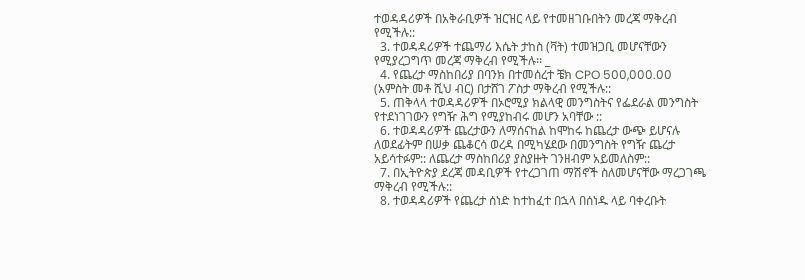ተወዳዳሪዎች በአቅራቢዎች ዝርዝር ላይ የተመዘገቡበትን መረጃ ማቅረብ የሚችሉ::
  3. ተወዳዳሪዎች ተጨማሪ እሴት ታከስ (ቫት) ተመዝጋቢ መሆናቸውን የሚያረጋግጥ መረጃ ማቅረብ የሚችሉ፡፡ _
  4. የጨረታ ማስከበሪያ በባንክ በተመሰረተ ቼክ CPO 500,000.00 (አምስት መቶ ሺህ ብር) በታሸገ ፖስታ ማቅረብ የሚችሉ::
  5. ጠቅላላ ተወዳዳሪዎች በኦሮሚያ ክልላዊ መንግስትና የፌደራል መንግስት የተደነገገውን የግዥ ሕግ የሚያከብሩ መሆን አባቸው ::
  6. ተወዳዳሪዎች ጨረታውን ለማሰናከል ከሞከሩ ከጨረታ ውጭ ይሆናሉ ለወደፊትም በሠቃ ጨቆርሳ ወረዳ በሚካሄደው በመንግስት የግዥ ጨረታ አይሳተፉም:: ለጨረታ ማስከበሪያ ያስያዙት ገንዘብም አይመለስም::
  7. በኢትዮጵያ ደረጃ መዳቢዎች የተረጋገጠ ማሽኖች ስለመሆናቸው ማረጋገጫ ማቅረብ የሚችሉ::
  8. ተወዳዳሪዎች የጨረታ ሰነድ ከተከፈተ በኋላ በሰነዱ ላይ ባቀረቡት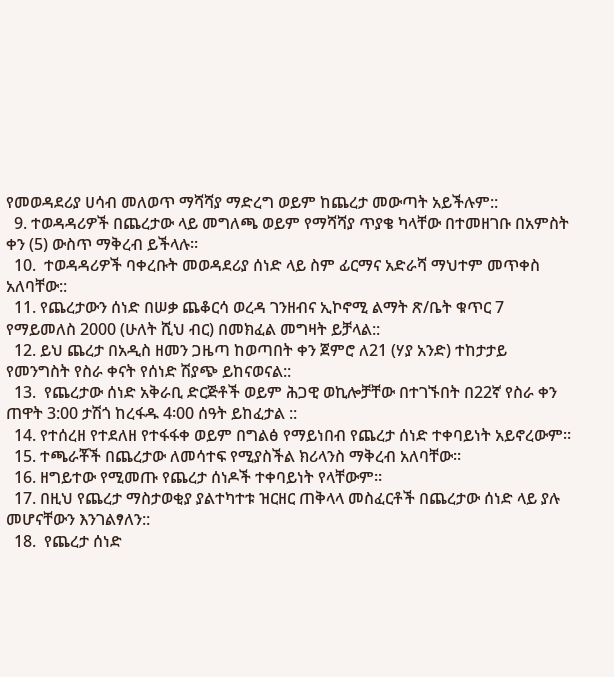የመወዳደሪያ ሀሳብ መለወጥ ማሻሻያ ማድረግ ወይም ከጨረታ መውጣት አይችሉም::
  9. ተወዳዳሪዎች በጨረታው ላይ መግለጫ ወይም የማሻሻያ ጥያቄ ካላቸው በተመዘገቡ በአምስት ቀን (5) ውስጥ ማቅረብ ይችላሉ፡፡
  10.  ተወዳዳሪዎች ባቀረቡት መወዳደሪያ ሰነድ ላይ ስም ፊርማና አድራሻ ማህተም መጥቀስ አለባቸው::
  11. የጨረታውን ሰነድ በሠቃ ጨቆርሳ ወረዳ ገንዘብና ኢኮኖሚ ልማት ጽ/ቤት ቁጥር 7 የማይመለስ 2000 (ሁለት ሺህ ብር) በመክፈል መግዛት ይቻላል::
  12. ይህ ጨረታ በአዲስ ዘመን ጋዜጣ ከወጣበት ቀን ጀምሮ ለ21 (ሃያ አንድ) ተከታታይ የመንግስት የስራ ቀናት የሰነድ ሽያጭ ይከናወናል::
  13.  የጨረታው ሰነድ አቅራቢ ድርጅቶች ወይም ሕጋዊ ወኪሎቻቸው በተገኙበት በ22ኛ የስራ ቀን ጠዋት 3:00 ታሽጎ ከረፋዱ 4፡00 ሰዓት ይከፈታል ::
  14. የተሰረዘ የተደለዘ የተፋፋቀ ወይም በግልፅ የማይነበብ የጨረታ ሰነድ ተቀባይነት አይኖረውም፡፡
  15. ተጫራቾች በጨረታው ለመሳተፍ የሚያስችል ክሪላንስ ማቅረብ አለባቸው፡፡
  16. ዘግይተው የሚመጡ የጨረታ ሰነዶች ተቀባይነት የላቸውም።
  17. በዚህ የጨረታ ማስታወቂያ ያልተካተቱ ዝርዘር ጠቅላላ መስፈርቶች በጨረታው ሰነድ ላይ ያሉ መሆናቸውን እንገልፃለን::
  18.  የጨረታ ሰነድ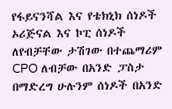የፋይናንሻል እና የቴክኒክ ሰነዶች ኦሪጅናል እና ኮፒ ሰነዶች ለየብቻቸው ታሽገው በተጨማሪም CPO ለብቻው በአንድ ፓስታ በማድረግ ሁሉንም ሰነዶች በአንድ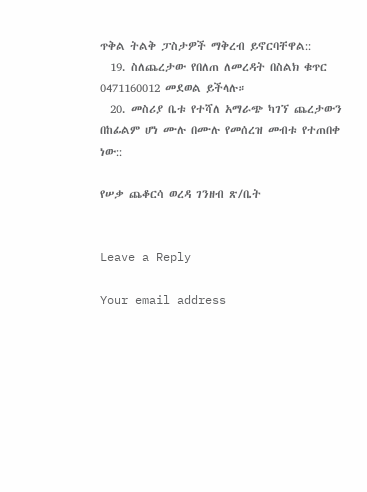ጥቅል ትልቅ ፓስታዎች ማቅረብ ይኖርባቸዋል::
  19. ስለጨረታው የበለጠ ለመረዳት በስልክ ቁጥር 0471160012 መደወል ይችላሉ።
  20. መስሪያ ቤቱ የተሻለ አማራጭ ካገኘ ጨረታውን በከፊልም ሆነ ሙሉ በሙሉ የመሰረዝ መብቱ የተጠበቀ ነው::

የሠቃ ጨቆርሳ ወረዳ ገንዘብ ጽ/ቤት


Leave a Reply

Your email address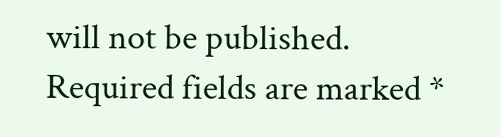will not be published. Required fields are marked *